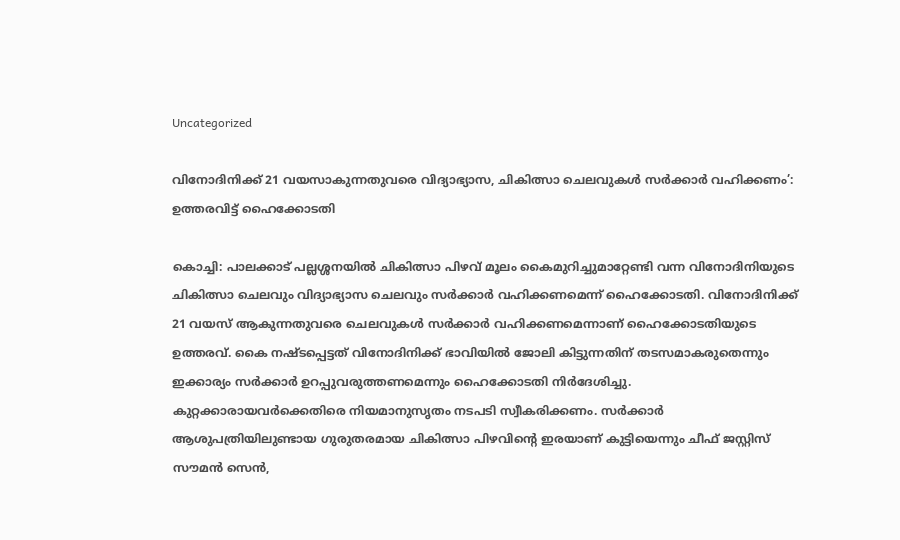Uncategorized

വിനോദിനിക്ക് 21 വയസാകുന്നതുവരെ വിദ്യാഭ്യാസ, ചികിത്സാ ചെലവുകള്‍ സര്‍ക്കാര്‍ വഹിക്കണം’: ഉത്തരവിട്ട് ഹൈക്കോടതി

കൊച്ചി: പാലക്കാട് പല്ലശ്ശനയിൽ ചികിത്സാ പിഴവ് മൂലം കൈമുറിച്ചുമാറ്റേണ്ടി വന്ന വിനോദിനിയുടെ ചികിത്സാ ചെലവും വിദ്യാഭ്യാസ ചെലവും സർക്കാർ വഹിക്കണമെന്ന് ഹൈക്കോടതി. വിനോദിനിക്ക് 21 വയസ് ആകുന്നതുവരെ ചെലവുകൾ സർക്കാർ വഹിക്കണമെന്നാണ് ഹൈക്കോടതിയുടെ ഉത്തരവ്. കൈ നഷ്ടപ്പെട്ടത് വിനോദിനിക്ക് ഭാവിയിൽ ജോലി കിട്ടുന്നതിന് തടസമാകരുതെന്നും ഇക്കാര്യം സർക്കാർ ഉറപ്പുവരുത്തണമെന്നും ഹൈക്കോടതി നിർദേശിച്ചു.
കുറ്റക്കാരായവർക്കെതിരെ നിയമാനുസൃതം നടപടി സ്വീകരിക്കണം. സർക്കാർ ആശുപത്രിയിലുണ്ടായ ഗുരുതരമായ ചികിത്സാ പിഴവിന്റെ ഇരയാണ് കുട്ടിയെന്നും ചീഫ് ജസ്റ്റിസ് സൗമൻ സെൻ,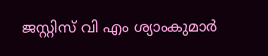ജസ്റ്റിസ് വി എം ശ്യാംകുമാർ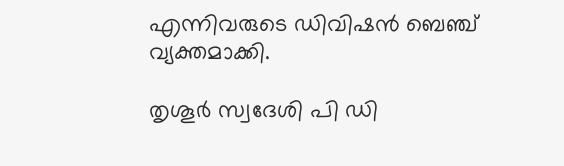എന്നിവരുടെ ഡിവിഷൻ ബെഞ്ച് വ്യക്തമാക്കി.

തൃശൂർ സ്വദേശി പി ഡി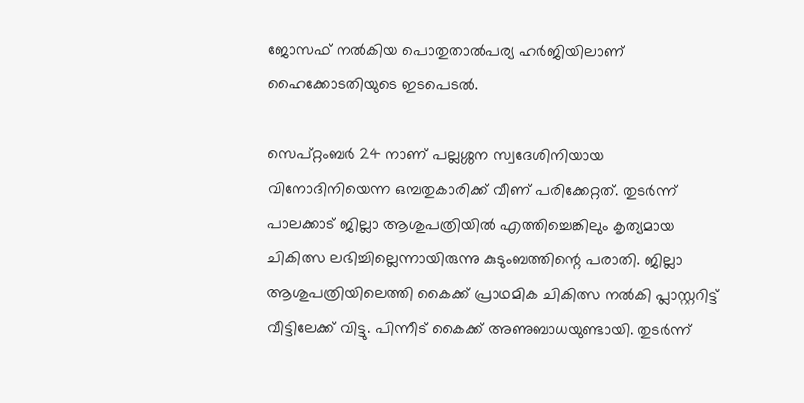ജോസഫ് നൽകിയ പൊതുതാൽപര്യ ഹർജിയിലാണ് ഹൈക്കോടതിയുടെ ഇടപെടൽ.

സെപ്റ്റംബർ 24 നാണ് പല്ലശ്ശന സ്വദേശിനിയായ വിനോദിനിയെന്ന ഒമ്പതുകാരിക്ക് വീണ് പരിക്കേറ്റത്. തുടർന്ന് പാലക്കാട് ജില്ലാ ആശുപത്രിയിൽ എത്തിച്ചെങ്കിലും കൃത്യമായ ചികിത്സ ലഭിച്ചില്ലെന്നായിരുന്നു കുടുംബത്തിന്റെ പരാതി. ജില്ലാ ആശുപത്രിയിലെത്തി കൈക്ക് പ്രാഥമിക ചികിത്സ നൽകി പ്ലാസ്റ്ററിട്ട് വീട്ടിലേക്ക് വിട്ടു. പിന്നീട് കൈക്ക് അണുബാധയുണ്ടായി. തുടർന്ന്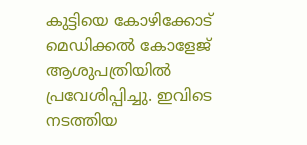കുട്ടിയെ കോഴിക്കോട് മെഡിക്കൽ കോളേജ് ആശുപത്രിയിൽ പ്രവേശിപ്പിച്ചു. ഇവിടെ നടത്തിയ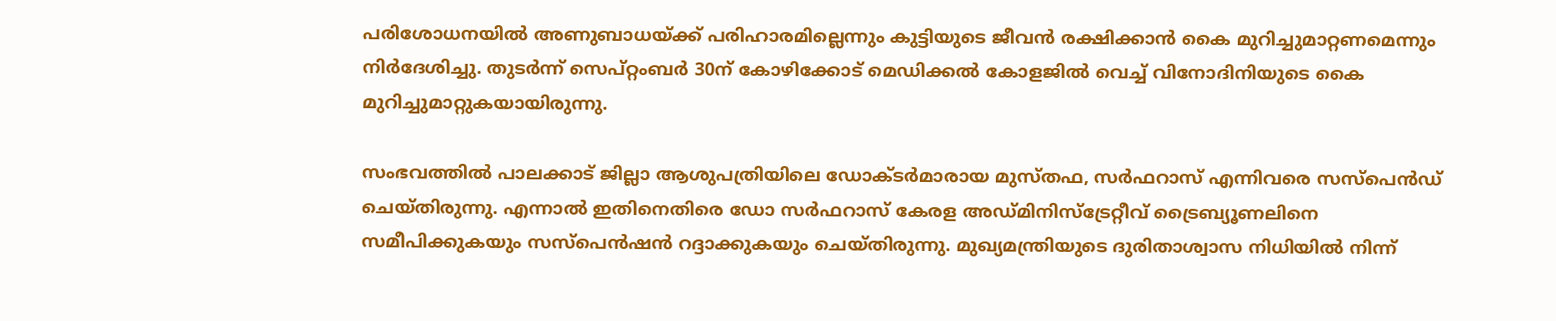പരിശോധനയിൽ അണുബാധയ്ക്ക് പരിഹാരമില്ലെന്നും കുട്ടിയുടെ ജീവൻ രക്ഷിക്കാൻ കൈ മുറിച്ചുമാറ്റണമെന്നും നിർദേശിച്ചു. തുടർന്ന് സെപ്റ്റംബർ 30ന് കോഴിക്കോട് മെഡിക്കൽ കോളജിൽ വെച്ച് വിനോദിനിയുടെ കൈ മുറിച്ചുമാറ്റുകയായിരുന്നു.

സംഭവത്തിൽ പാലക്കാട് ജില്ലാ ആശുപത്രിയിലെ ഡോക്ടർമാരായ മുസ്തഫ, സർഫറാസ് എന്നിവരെ സസ്‌പെൻഡ് ചെയ്തിരുന്നു. എന്നാൽ ഇതിനെതിരെ ഡോ സർഫറാസ് കേരള അഡ്മിനിസ്‌ട്രേറ്റീവ് ട്രൈബ്യൂണലിനെ സമീപിക്കുകയും സസ്‌പെൻഷൻ റദ്ദാക്കുകയും ചെയ്തിരുന്നു. മുഖ്യമന്ത്രിയുടെ ദുരിതാശ്വാസ നിധിയിൽ നിന്ന്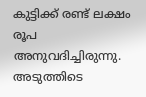കുട്ടിക്ക് രണ്ട് ലക്ഷം രൂപ അനുവദിച്ചിരുന്നു. അടുത്തിടെ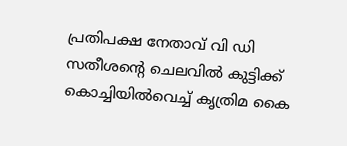പ്രതിപക്ഷ നേതാവ് വി ഡി സതീശന്റെ ചെലവിൽ കുട്ടിക്ക് കൊച്ചിയിൽവെച്ച് കൃത്രിമ കൈ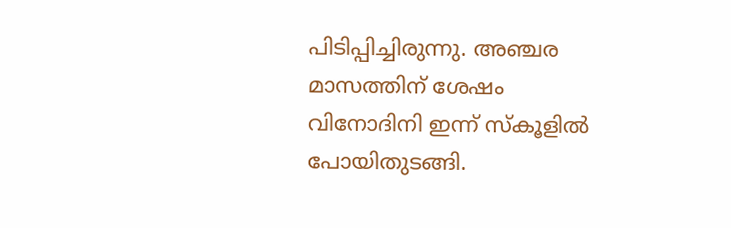പിടിപ്പിച്ചിരുന്നു. അഞ്ചര മാസത്തിന് ശേഷം വിനോദിനി ഇന്ന് സ്കൂളിൽ പോയിതുടങ്ങി.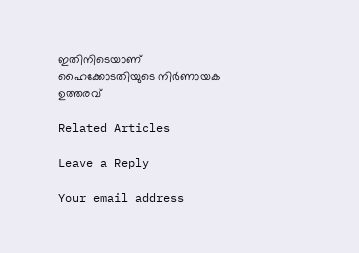ഇതിനിടെയാണ് ഹൈക്കോടതിയുടെ നിർണായക ഉത്തരവ്

Related Articles

Leave a Reply

Your email address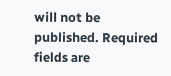will not be published. Required fields are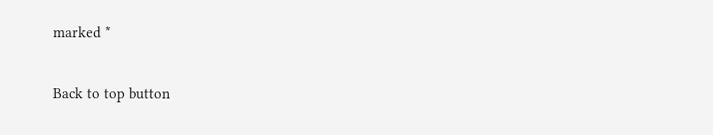marked *

Back to top button